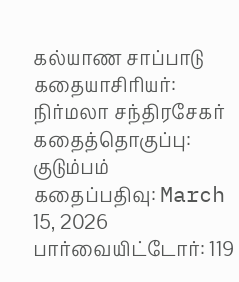கல்யாண சாப்பாடு
கதையாசிரியர்: நிர்மலா சந்திரசேகர்
கதைத்தொகுப்பு:
குடும்பம்
கதைப்பதிவு: March 15, 2026
பார்வையிட்டோர்: 119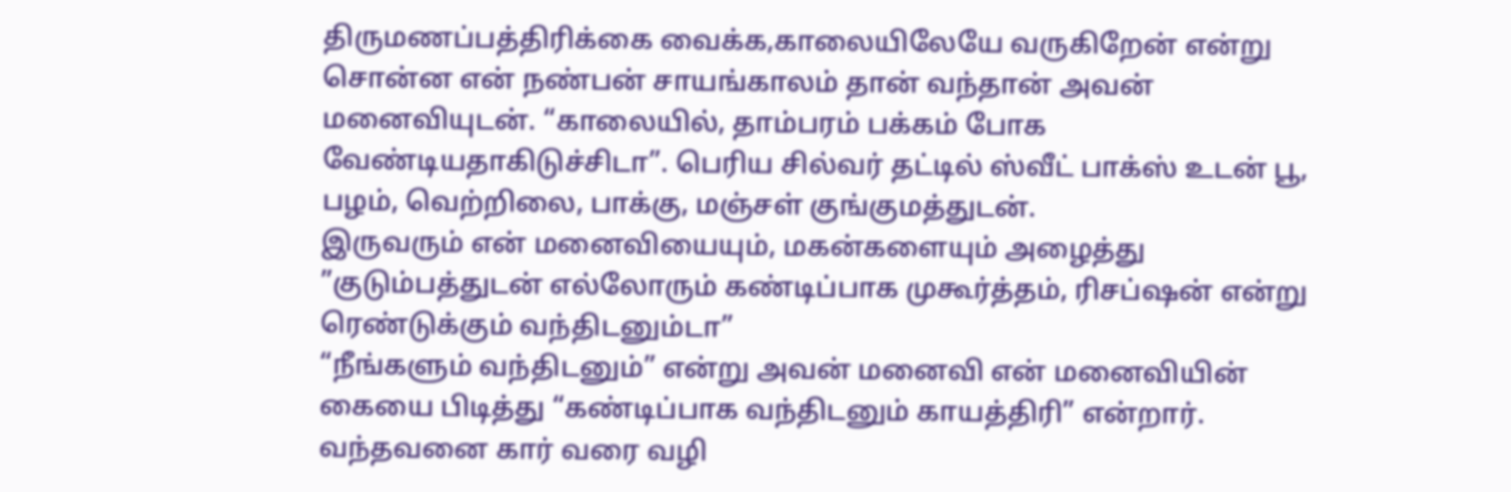திருமணப்பத்திரிக்கை வைக்க,காலையிலேயே வருகிறேன் என்று சொன்ன என் நண்பன் சாயங்காலம் தான் வந்தான் அவன் மனைவியுடன். “காலையில், தாம்பரம் பக்கம் போக வேண்டியதாகிடுச்சிடா”. பெரிய சில்வர் தட்டில் ஸ்வீட் பாக்ஸ் உடன் பூ, பழம், வெற்றிலை, பாக்கு, மஞ்சள் குங்குமத்துடன்.
இருவரும் என் மனைவியையும், மகன்களையும் அழைத்து ”குடும்பத்துடன் எல்லோரும் கண்டிப்பாக முகூர்த்தம், ரிசப்ஷன் என்று ரெண்டுக்கும் வந்திடனும்டா”
“நீங்களும் வந்திடனும்” என்று அவன் மனைவி என் மனைவியின் கையை பிடித்து “கண்டிப்பாக வந்திடனும் காயத்திரி” என்றார்.
வந்தவனை கார் வரை வழி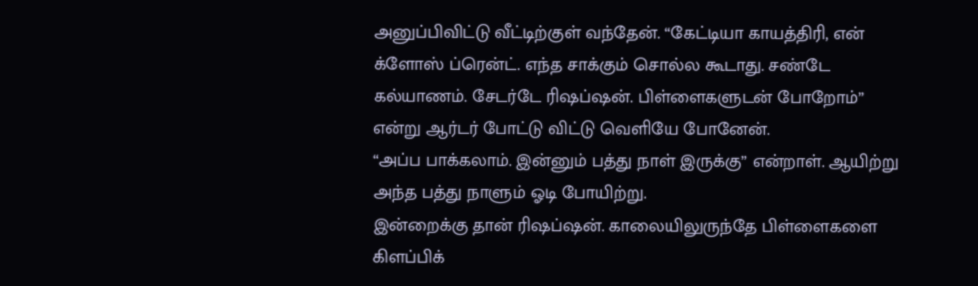அனுப்பிவிட்டு வீட்டிற்குள் வந்தேன். “கேட்டியா காயத்திரி, என் க்ளோஸ் ப்ரென்ட். எந்த சாக்கும் சொல்ல கூடாது. சண்டே கல்யாணம். சேடர்டே ரிஷப்ஷன். பிள்ளைகளுடன் போறோம்” என்று ஆர்டர் போட்டு விட்டு வெளியே போனேன்.
“அப்ப பாக்கலாம். இன்னும் பத்து நாள் இருக்கு” என்றாள். ஆயிற்று அந்த பத்து நாளும் ஓடி போயிற்று.
இன்றைக்கு தான் ரிஷப்ஷன். காலையிலுருந்தே பிள்ளைகளை கிளப்பிக்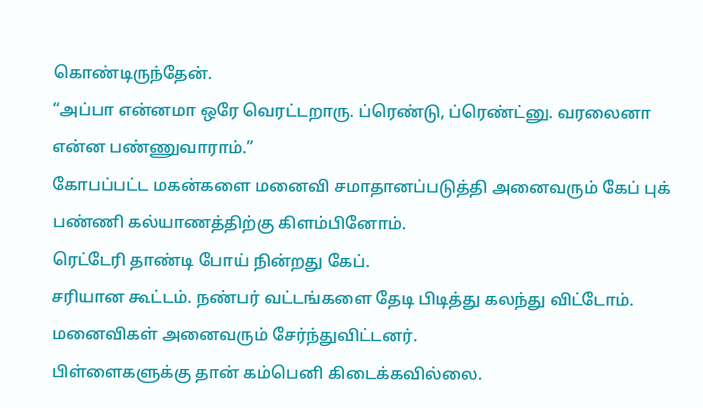கொண்டிருந்தேன்.
“அப்பா என்னமா ஒரே வெரட்டறாரு. ப்ரெண்டு, ப்ரெண்ட்னு. வரலைனா என்ன பண்ணுவாராம்.”
கோபப்பட்ட மகன்களை மனைவி சமாதானப்படுத்தி அனைவரும் கேப் புக் பண்ணி கல்யாணத்திற்கு கிளம்பினோம்.
ரெட்டேரி தாண்டி போய் நின்றது கேப்.
சரியான கூட்டம். நண்பர் வட்டங்களை தேடி பிடித்து கலந்து விட்டோம். மனைவிகள் அனைவரும் சேர்ந்துவிட்டனர்.
பிள்ளைகளுக்கு தான் கம்பெனி கிடைக்கவில்லை.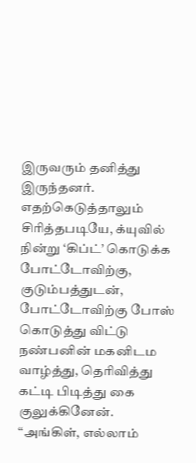இருவரும் தனித்து இருந்தனர்.
எதற்கெடுத்தாலும் சிரித்தபடியே, க்யுவில் நின்று ‘கிப்ட்’ கொடுக்க போட்டோவிற்கு, குடும்பத்துடன், போட்டோவிற்கு போஸ் கொடுத்து விட்டு நண்பனின் மகனிடம வாழ்த்து, தெரிவித்து கட்டி பிடித்து கை குலுக்கினேன்.
“அங்கிள், எல்லாம்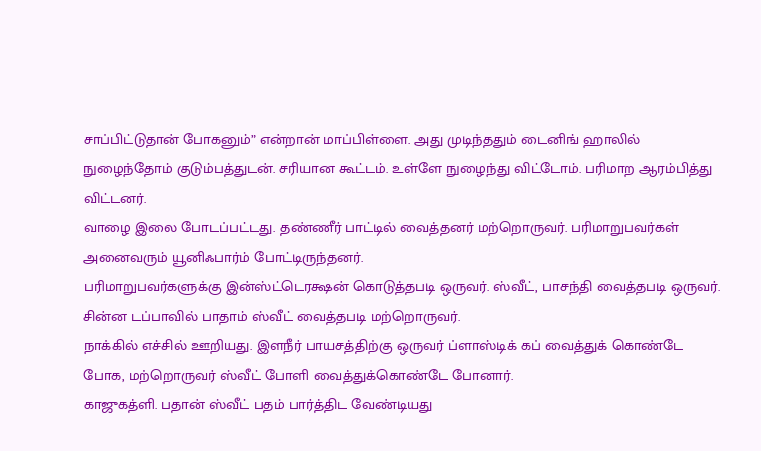சாப்பிட்டுதான் போகனும்” என்றான் மாப்பிள்ளை. அது முடிந்ததும் டைனிங் ஹாலில் நுழைந்தோம் குடும்பத்துடன். சரியான கூட்டம். உள்ளே நுழைந்து விட்டோம். பரிமாற ஆரம்பித்து விட்டனர்.
வாழை இலை போடப்பட்டது. தண்ணீர் பாட்டில் வைத்தனர் மற்றொருவர். பரிமாறுபவர்கள் அனைவரும் யூனிஃபார்ம் போட்டிருந்தனர்.
பரிமாறுபவர்களுக்கு இன்ஸ்ட்டெரக்ஷன் கொடுத்தபடி ஒருவர். ஸ்வீட், பாசந்தி வைத்தபடி ஒருவர். சின்ன டப்பாவில் பாதாம் ஸ்வீட் வைத்தபடி மற்றொருவர்.
நாக்கில் எச்சில் ஊறியது. இளநீர் பாயசத்திற்கு ஒருவர் ப்ளாஸ்டிக் கப் வைத்துக் கொண்டே போக, மற்றொருவர் ஸ்வீட் போளி வைத்துக்கொண்டே போனார்.
காஜுகத்ளி. பதான் ஸ்வீட் பதம் பார்த்திட வேண்டியது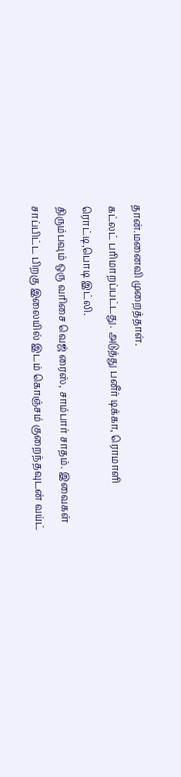தான்.மனைவி முறைத்தாள்.
கட்லட் பரிமாறப்பட்டது. அடுத்து பனீர் டிக்கா, ரொமாளி ரொட்டி,பொடி இட்லி.
திரும்பவும் ஒரு வரிசை வெஜ் ரைஸ், சாம்பார் சாதம். இவைகள் சாப்பிட்ட பிறகு இலையில் இடம் கொஞ்சம் குறைந்தவுடன் வய்ட்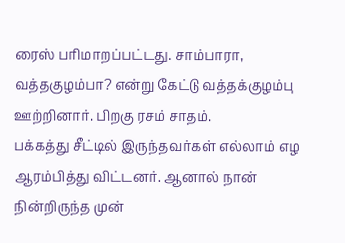ரைஸ் பரிமாறப்பட்டது. சாம்பாரா, வத்தகுழம்பா? என்று கேட்டு வத்தக்குழம்பு ஊற்றினார். பிறகு ரசம் சாதம்.
பக்கத்து சீட்டில் இருந்தவர்கள் எல்லாம் எழ ஆரம்பித்து விட்டனர். ஆனால் நான் நின்றிருந்த முன்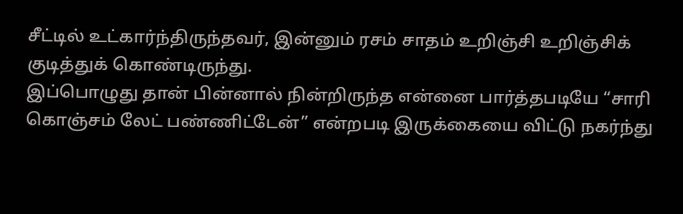சீட்டில் உட்கார்ந்திருந்தவர், இன்னும் ரசம் சாதம் உறிஞ்சி உறிஞ்சிக் குடித்துக் கொண்டிருந்து.
இப்பொழுது தான் பின்னால் நின்றிருந்த என்னை பார்த்தபடியே “சாரி கொஞ்சம் லேட் பண்ணிட்டேன்” என்றபடி இருக்கையை விட்டு நகர்ந்து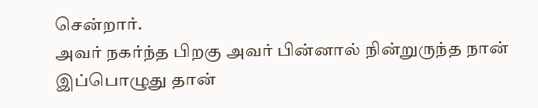சென்றார்.
அவர் நகர்ந்த பிறகு அவர் பின்னால் நின்றுருந்த நான் இப்பொழுது தான்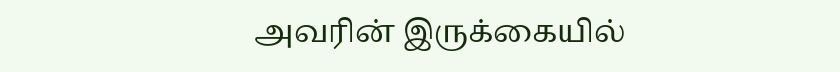அவரின் இருக்கையில்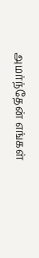அமர்ந்தேன் எங்கள்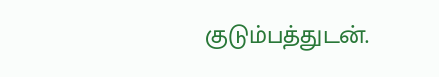குடும்பத்துடன்.